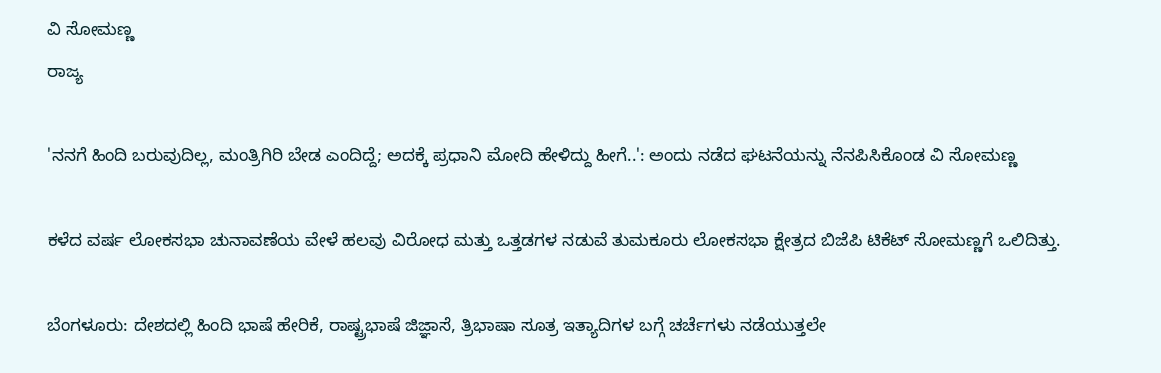ವಿ ಸೋಮಣ್ಣ
ರಾಜ್ಯ

'ನನಗೆ ಹಿಂದಿ ಬರುವುದಿಲ್ಲ, ಮಂತ್ರಿಗಿರಿ ಬೇಡ ಎಂದಿದ್ದೆ; ಅದಕ್ಕೆ ಪ್ರಧಾನಿ ಮೋದಿ ಹೇಳಿದ್ದು ಹೀಗೆ..': ಅಂದು ನಡೆದ ಘಟನೆಯನ್ನು ನೆನಪಿಸಿಕೊಂಡ ವಿ ಸೋಮಣ್ಣ

ಕಳೆದ ವರ್ಷ ಲೋಕಸಭಾ ಚುನಾವಣೆಯ ವೇಳೆ ಹಲವು ವಿರೋಧ ಮತ್ತು ಒತ್ತಡಗಳ ನಡುವೆ ತುಮಕೂರು ಲೋಕಸಭಾ ಕ್ಷೇತ್ರದ ಬಿಜೆಪಿ ಟಿಕೆಟ್ ಸೋಮಣ್ಣಗೆ ಒಲಿದಿತ್ತು.

ಬೆಂಗಳೂರು: ದೇಶದಲ್ಲಿ ಹಿಂದಿ ಭಾಷೆ ಹೇರಿಕೆ, ರಾಷ್ಟ್ರಭಾಷೆ ಜಿಜ್ಞಾಸೆ, ತ್ರಿಭಾಷಾ ಸೂತ್ರ ಇತ್ಯಾದಿಗಳ ಬಗ್ಗೆ ಚರ್ಚೆಗಳು ನಡೆಯುತ್ತಲೇ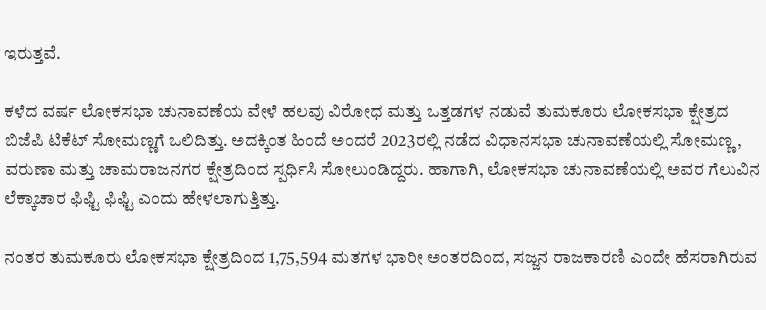ಇರುತ್ತವೆ.

ಕಳೆದ ವರ್ಷ ಲೋಕಸಭಾ ಚುನಾವಣೆಯ ವೇಳೆ ಹಲವು ವಿರೋಧ ಮತ್ತು ಒತ್ತಡಗಳ ನಡುವೆ ತುಮಕೂರು ಲೋಕಸಭಾ ಕ್ಷೇತ್ರದ ಬಿಜೆಪಿ ಟಿಕೆಟ್ ಸೋಮಣ್ಣಗೆ ಒಲಿದಿತ್ತು. ಅದಕ್ಕಿಂತ ಹಿಂದೆ ಅಂದರೆ 2023ರಲ್ಲಿ ನಡೆದ ವಿಧಾನಸಭಾ ಚುನಾವಣೆಯಲ್ಲಿ ಸೋಮಣ್ಣ, ವರುಣಾ ಮತ್ತು ಚಾಮರಾಜನಗರ ಕ್ಷೇತ್ರದಿಂದ ಸ್ಪರ್ಧಿಸಿ ಸೋಲುಂಡಿದ್ದರು. ಹಾಗಾಗಿ, ಲೋಕಸಭಾ ಚುನಾವಣೆಯಲ್ಲಿ ಅವರ ಗೆಲುವಿನ ಲೆಕ್ಕಾಚಾರ ಫಿಫ್ಟಿ ಫಿಫ್ಟಿ ಎಂದು ಹೇಳಲಾಗುತ್ತಿತ್ತು.

ನಂತರ ತುಮಕೂರು ಲೋಕಸಭಾ ಕ್ಷೇತ್ರದಿಂದ 1,75,594 ಮತಗಳ ಭಾರೀ ಅಂತರದಿಂದ, ಸಜ್ಜನ ರಾಜಕಾರಣಿ ಎಂದೇ ಹೆಸರಾಗಿರುವ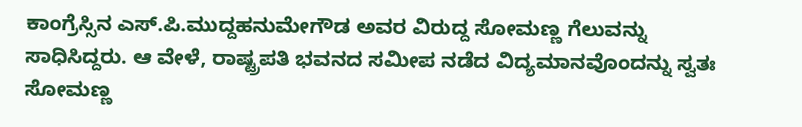ಕಾಂಗ್ರೆಸ್ಸಿನ ಎಸ್.ಪಿ.ಮುದ್ದಹನುಮೇಗೌಡ ಅವರ ವಿರುದ್ದ ಸೋಮಣ್ಣ ಗೆಲುವನ್ನು ಸಾಧಿಸಿದ್ದರು. ಆ ವೇಳೆ, ರಾಷ್ಟ್ರಪತಿ ಭವನದ ಸಮೀಪ ನಡೆದ ವಿದ್ಯಮಾನವೊಂದನ್ನು ಸ್ವತಃ ಸೋಮಣ್ಣ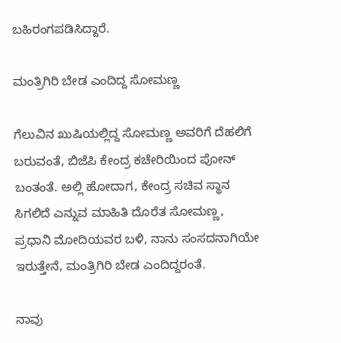ಬಹಿರಂಗಪಡಿಸಿದ್ದಾರೆ.

ಮಂತ್ರಿಗಿರಿ ಬೇಡ ಎಂದಿದ್ದ ಸೋಮಣ್ಣ

ಗೆಲುವಿನ ಖುಷಿಯಲ್ಲಿದ್ದ ಸೋಮಣ್ಣ ಅವರಿಗೆ ದೆಹಲಿಗೆ ಬರುವಂತೆ, ಬಿಜೆಪಿ ಕೇಂದ್ರ ಕಚೇರಿಯಿಂದ ಪೋನ್ ಬಂತಂತೆ. ಅಲ್ಲಿ ಹೋದಾಗ, ಕೇಂದ್ರ ಸಚಿವ ಸ್ಥಾನ ಸಿಗಲಿದೆ ಎನ್ನುವ ಮಾಹಿತಿ ದೊರೆತ ಸೋಮಣ್ಣ, ಪ್ರಧಾನಿ ಮೋದಿಯವರ ಬಳಿ, ನಾನು ಸಂಸದನಾಗಿಯೇ ಇರುತ್ತೇನೆ, ಮಂತ್ರಿಗಿರಿ ಬೇಡ ಎಂದಿದ್ದರಂತೆ.

ನಾವು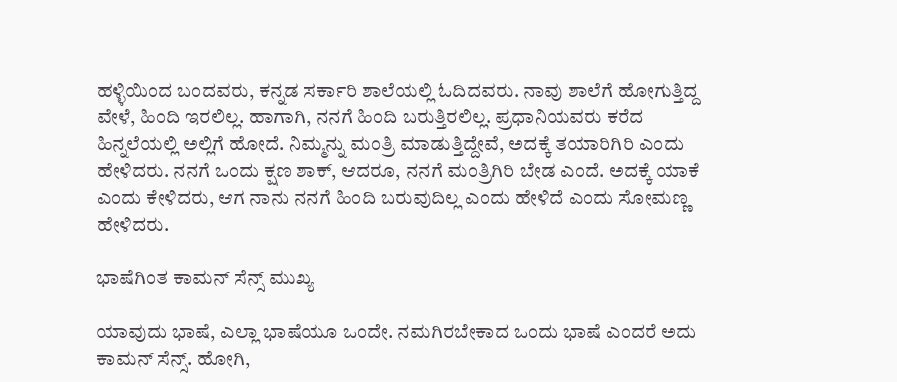ಹಳ್ಳಿಯಿಂದ ಬಂದವರು, ಕನ್ನಡ ಸರ್ಕಾರಿ ಶಾಲೆಯಲ್ಲಿ ಓದಿದವರು. ನಾವು ಶಾಲೆಗೆ ಹೋಗುತ್ತಿದ್ದ ವೇಳೆ, ಹಿಂದಿ ಇರಲಿಲ್ಲ. ಹಾಗಾಗಿ, ನನಗೆ ಹಿಂದಿ ಬರುತ್ತಿರಲಿಲ್ಲ. ಪ್ರಧಾನಿಯವರು ಕರೆದ ಹಿನ್ನಲೆಯಲ್ಲಿ ಅಲ್ಲಿಗೆ ಹೋದೆ. ನಿಮ್ಮನ್ನು ಮಂತ್ರಿ ಮಾಡುತ್ತಿದ್ದೇವೆ, ಅದಕ್ಕೆ ತಯಾರಿಗಿರಿ ಎಂದು ಹೇಳಿದರು. ನನಗೆ ಒಂದು ಕ್ಷಣ ಶಾಕ್, ಆದರೂ, ನನಗೆ ಮಂತ್ರಿಗಿರಿ ಬೇಡ ಎಂದೆ. ಅದಕ್ಕೆ ಯಾಕೆ ಎಂದು ಕೇಳಿದರು, ಆಗ ನಾನು ನನಗೆ ಹಿಂದಿ ಬರುವುದಿಲ್ಲ ಎಂದು ಹೇಳಿದೆ ಎಂದು ಸೋಮಣ್ಣ ಹೇಳಿದರು.

ಭಾಷೆಗಿಂತ ಕಾಮನ್ ಸೆನ್ಸ್ ಮುಖ್ಯ

ಯಾವುದು ಭಾಷೆ, ಎಲ್ಲಾ ಭಾಷೆಯೂ ಒಂದೇ. ನಮಗಿರಬೇಕಾದ ಒಂದು ಭಾಷೆ ಎಂದರೆ ಅದು ಕಾಮನ್ ಸೆನ್ಸ್. ಹೋಗಿ,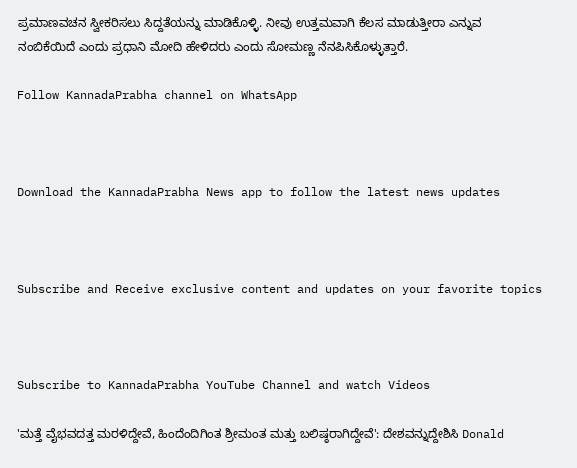ಪ್ರಮಾಣವಚನ ಸ್ವೀಕರಿಸಲು ಸಿದ್ದತೆಯನ್ನು ಮಾಡಿಕೊಳ್ಳಿ. ನೀವು ಉತ್ತಮವಾಗಿ ಕೆಲಸ ಮಾಡುತ್ತೀರಾ ಎನ್ನುವ ನಂಬಿಕೆಯಿದೆ ಎಂದು ಪ್ರಧಾನಿ ಮೋದಿ ಹೇಳಿದರು ಎಂದು ಸೋಮಣ್ಣ ನೆನಪಿಸಿಕೊಳ್ಳುತ್ತಾರೆ.

Follow KannadaPrabha channel on WhatsApp



Download the KannadaPrabha News app to follow the latest news updates



Subscribe and Receive exclusive content and updates on your favorite topics



Subscribe to KannadaPrabha YouTube Channel and watch Videos

'ಮತ್ತೆ ವೈಭವದತ್ತ ಮರಳಿದ್ದೇವೆ, ಹಿಂದೆಂದಿಗಿಂತ ಶ್ರೀಮಂತ ಮತ್ತು ಬಲಿಷ್ಠರಾಗಿದ್ದೇವೆ': ದೇಶವನ್ನುದ್ದೇಶಿಸಿ Donald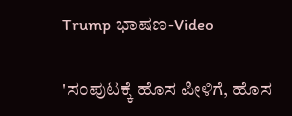Trump ಭಾಷಣ-Video

'ಸಂಪುಟಕ್ಕೆ ಹೊಸ ಪೀಳಿಗೆ, ಹೊಸ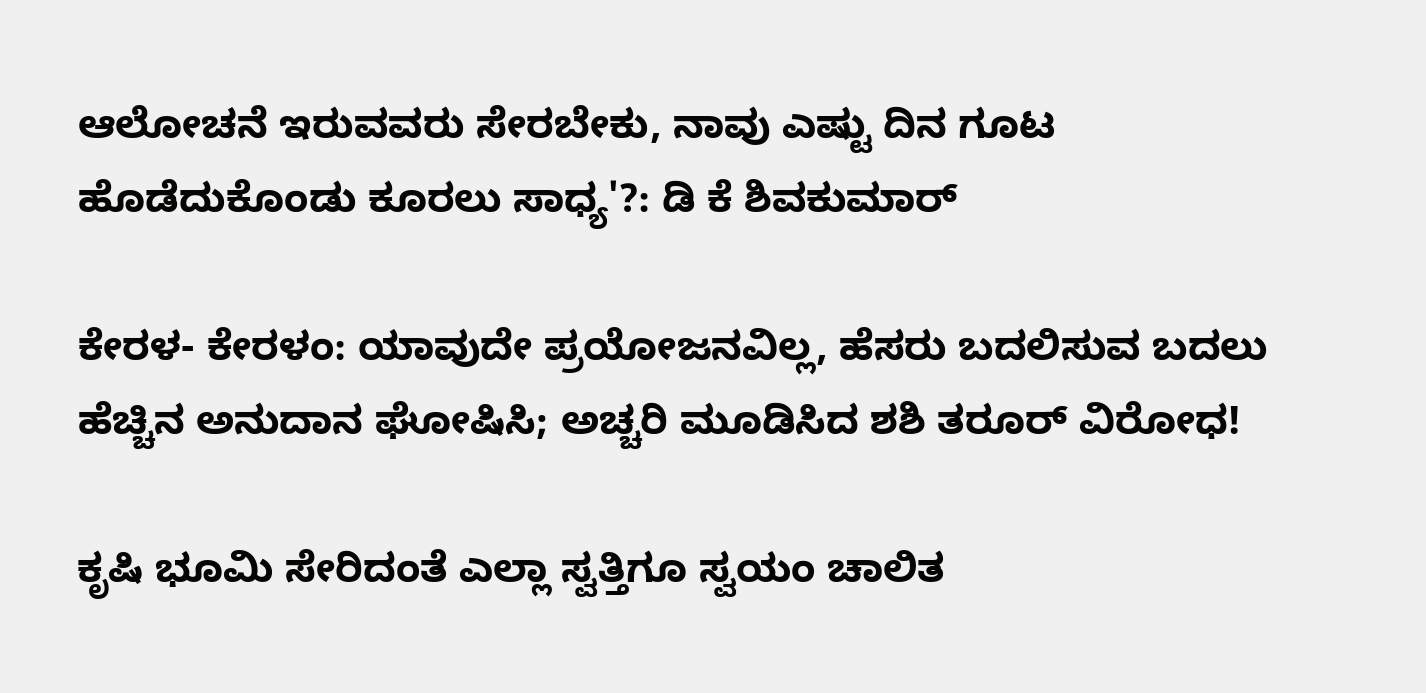ಆಲೋಚನೆ ಇರುವವರು ಸೇರಬೇಕು, ನಾವು ಎಷ್ಟು ದಿನ ಗೂಟ ಹೊಡೆದುಕೊಂಡು ಕೂರಲು ಸಾಧ್ಯ'?: ಡಿ ಕೆ ಶಿವಕುಮಾರ್

ಕೇರಳ- ಕೇರಳಂ: ಯಾವುದೇ ಪ್ರಯೋಜನವಿಲ್ಲ, ಹೆಸರು ಬದಲಿಸುವ ಬದಲು ಹೆಚ್ಚಿನ ಅನುದಾನ ಘೋಷಿಸಿ; ಅಚ್ಚರಿ ಮೂಡಿಸಿದ ಶಶಿ ತರೂರ್ ವಿರೋಧ!

ಕೃಷಿ ಭೂಮಿ ಸೇರಿದಂತೆ ಎಲ್ಲಾ ಸ್ವತ್ತಿಗೂ ಸ್ವಯಂ ಚಾಲಿತ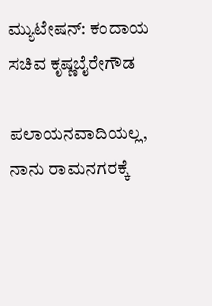ಮ್ಯುಟೇಷನ್‌: ಕಂದಾಯ ಸಚಿವ ಕೃಷ್ಣಬೈರೇಗೌಡ

ಪಲಾಯನವಾದಿಯಲ್ಲ, ನಾನು ರಾಮನಗರಕ್ಕೆ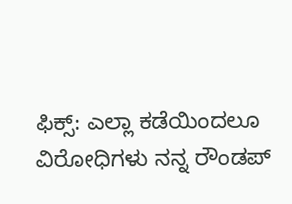ಫಿಕ್ಸ್: ಎಲ್ಲಾ ಕಡೆಯಿಂದಲೂ ವಿರೋಧಿಗಳು ನನ್ನ ರೌಂಡಪ್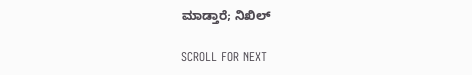ಮಾಡ್ತಾರೆ; ನಿಖಿಲ್

SCROLL FOR NEXT